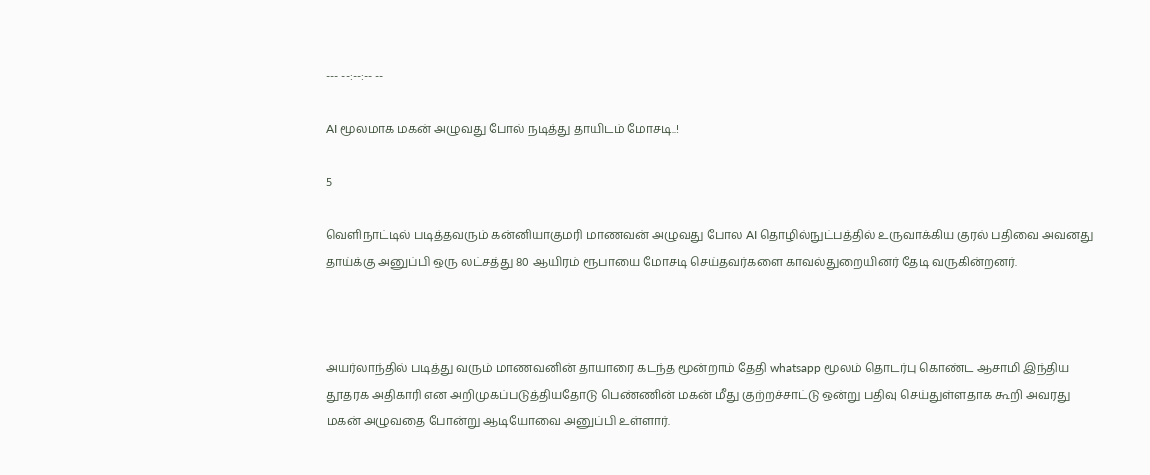--- --:--:-- --

AI மூலமாக மகன் அழுவது போல் நடித்து தாயிடம் மோசடி..!

5

வெளிநாட்டில் படித்தவரும் கன்னியாகுமரி மாணவன் அழுவது போல AI தொழில்நுட்பத்தில் உருவாக்கிய குரல் பதிவை அவனது தாய்க்கு அனுப்பி ஒரு லட்சத்து 80 ஆயிரம் ரூபாயை மோசடி செய்தவர்களை காவல்துறையினர் தேடி வருகின்றனர்.



அயர்லாந்தில் படித்து வரும் மாணவனின் தாயாரை கடந்த மூன்றாம் தேதி whatsapp மூலம் தொடர்பு கொண்ட ஆசாமி இந்திய தூதரக அதிகாரி என அறிமுகப்படுத்தியதோடு பெண்ணின் மகன் மீது குற்றச்சாட்டு ஒன்று பதிவு செய்துள்ளதாக கூறி அவரது மகன் அழுவதை போன்று ஆடியோவை அனுப்பி உள்ளார்.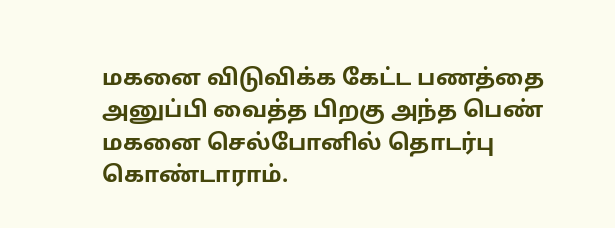மகனை விடுவிக்க கேட்ட பணத்தை அனுப்பி வைத்த பிறகு அந்த பெண் மகனை செல்போனில் தொடர்பு கொண்டாராம்.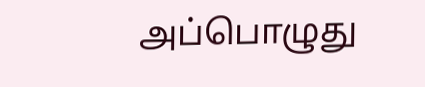அப்பொழுது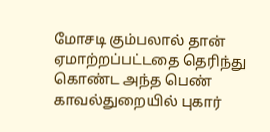மோசடி கும்பலால் தான் ஏமாற்றப்பட்டதை தெரிந்து கொண்ட அந்த பெண் காவல்துறையில் புகார்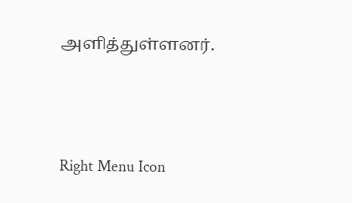அளித்துள்ளனர்.



Right Menu Icon